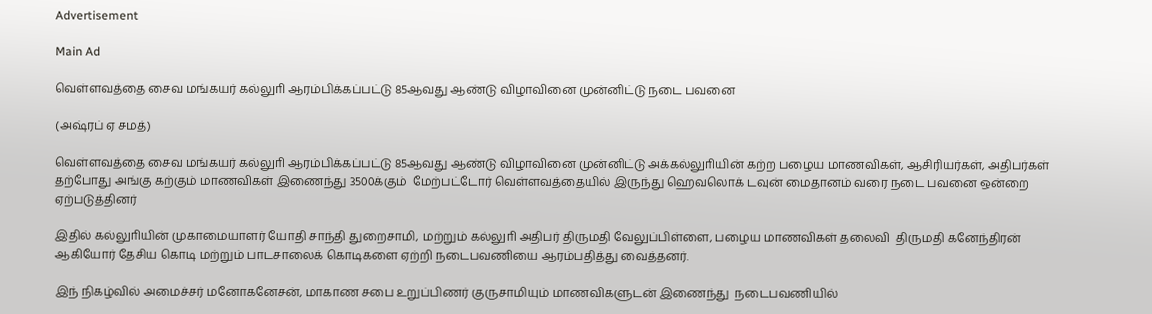Advertisement

Main Ad

வெள்ளவத்தை சைவ மங்கயர் கல்லுாி ஆரம்பிக்கப்பட்டு 85ஆவது ஆண்டு விழாவினை முன்னிட்டு நடை பவனை

(அஷ்ரப் ஏ சமத்)

வெள்ளவத்தை சைவ மங்கயர் கல்லுாி ஆரம்பிக்கப்பட்டு 85ஆவது ஆண்டு விழாவினை முன்னிட்டு அக்கல்லுாியின் கற்ற பழைய மாணவிகள், ஆசிரியர்கள், அதிபர்கள் தற்போது அங்கு கற்கும் மாணவிகள் இணைந்து 3500க்கும்  மேற்பட்டோர் வெள்ளவத்தையில் இருந்து ஹெவலொக் டவுன் மைதானம் வரை நடை பவனை ஒன்றை ஏற்படுத்தினர்

இதில் கல்லுாியின் முகாமையாளர் யோதி சாந்தி துறைசாமி, மற்றும் கல்லுாி அதிபர் திருமதி வேலுப்பிள்ளை, பழைய மாணவிகள் தலைவி  திருமதி கனேந்திரன் ஆகியோர் தேசிய கொடி மற்றும் பாடசாலைக் கொடிகளை ஏற்றி நடைபவணியை ஆரம்பதித்து வைத்தனர்.

இந் நிகழ்வில் அமைச்சர் மனோகனேசன், மாகாண சபை உறுப்பிணர் குருசாமியும் மாணவிகளுடன் இணைந்து  நடைபவணியில்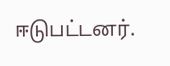ஈடுபட்டனர்.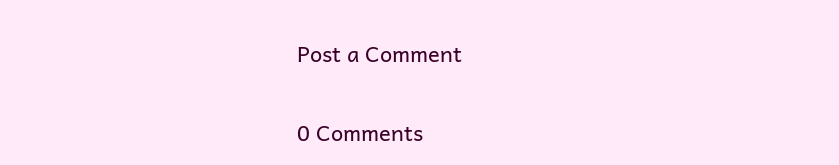Post a Comment

0 Comments